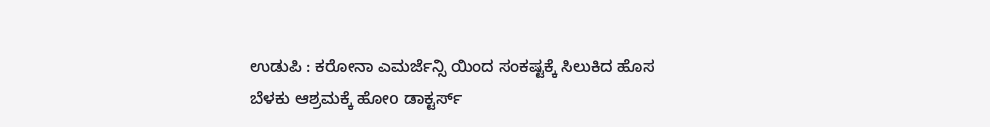ಉಡುಪಿ : ಕರೋನಾ ಎಮರ್ಜೆನ್ಸಿ ಯಿಂದ ಸಂಕಷ್ಟಕ್ಕೆ ಸಿಲುಕಿದ ಹೊಸ ಬೆಳಕು ಆಶ್ರಮಕ್ಕೆ ಹೋo ಡಾಕ್ಟರ್ಸ್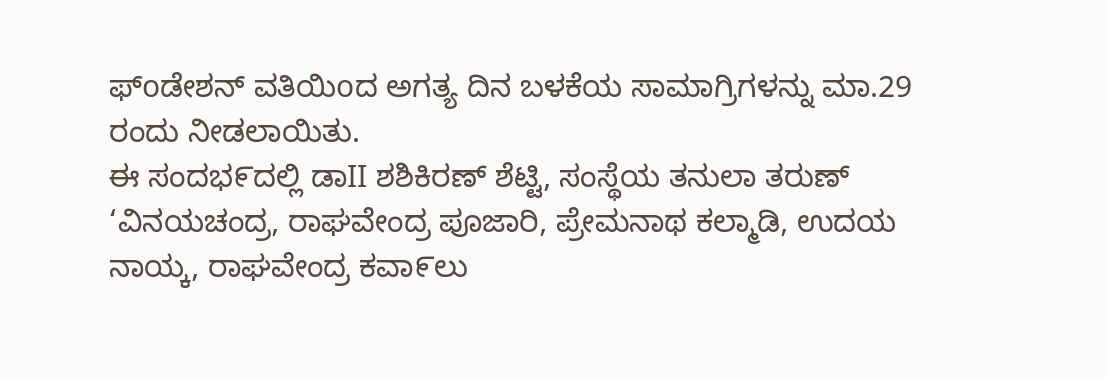ಫ್oಡೇಶನ್ ವತಿಯಿoದ ಅಗತ್ಯ ದಿನ ಬಳಕೆಯ ಸಾಮಾಗ್ರಿಗಳನ್ನು ಮಾ.29 ರಂದು ನೀಡಲಾಯಿತು.
ಈ ಸಂದಭ೯ದಲ್ಲಿ ಡಾII ಶಶಿಕಿರಣ್ ಶೆಟ್ಟಿ, ಸಂಸ್ಥೆಯ ತನುಲಾ ತರುಣ್ ‘ವಿನಯಚಂದ್ರ, ರಾಘವೇಂದ್ರ ಪೂಜಾರಿ, ಪ್ರೇಮನಾಥ ಕಲ್ಮಾಡಿ, ಉದಯ ನಾಯ್ಕ, ರಾಘವೇಂದ್ರ ಕವಾ೯ಲು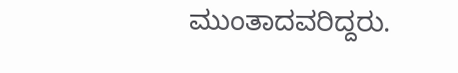ಮುಂತಾದವರಿದ್ದರು.